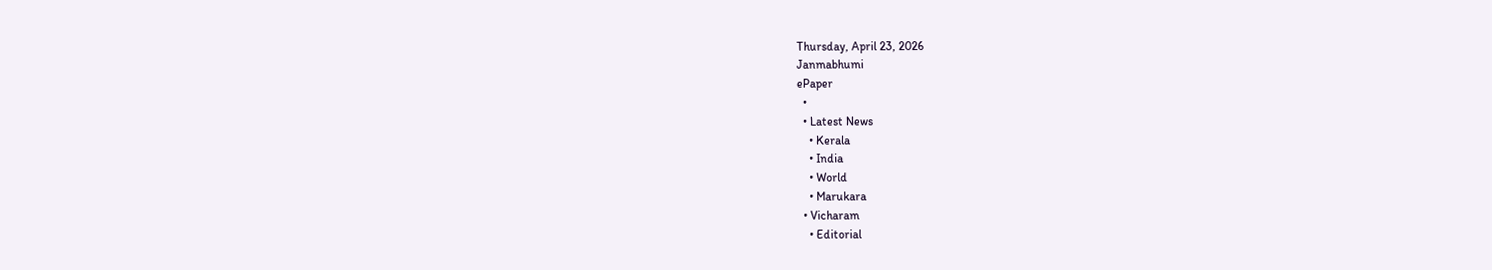Thursday, April 23, 2026
Janmabhumi
ePaper
  •
  • Latest News
    • Kerala
    • India
    • World
    • Marukara
  • Vicharam
    • Editorial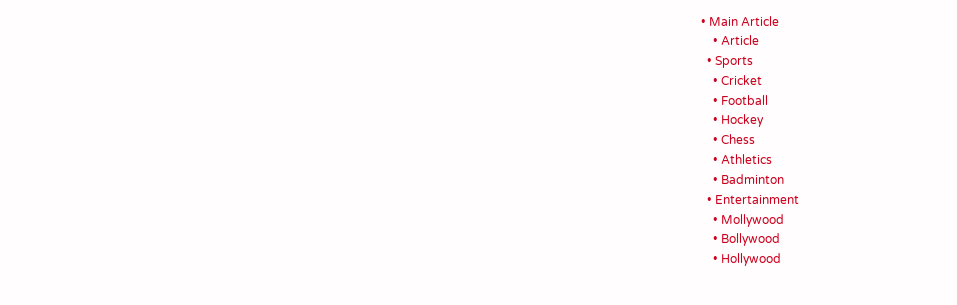• Main Article
    • Article
  • Sports
    • Cricket
    • Football
    • Hockey
    • Chess
    • Athletics
    • Badminton
  • Entertainment
    • Mollywood
    • Bollywood
    • Hollywood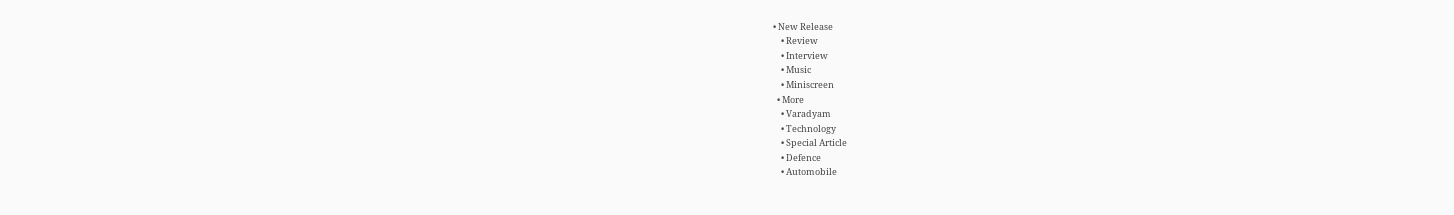• New Release
    • Review
    • Interview
    • Music
    • Miniscreen
  • More
    • Varadyam
    • Technology
    • Special Article
    • Defence
    • Automobile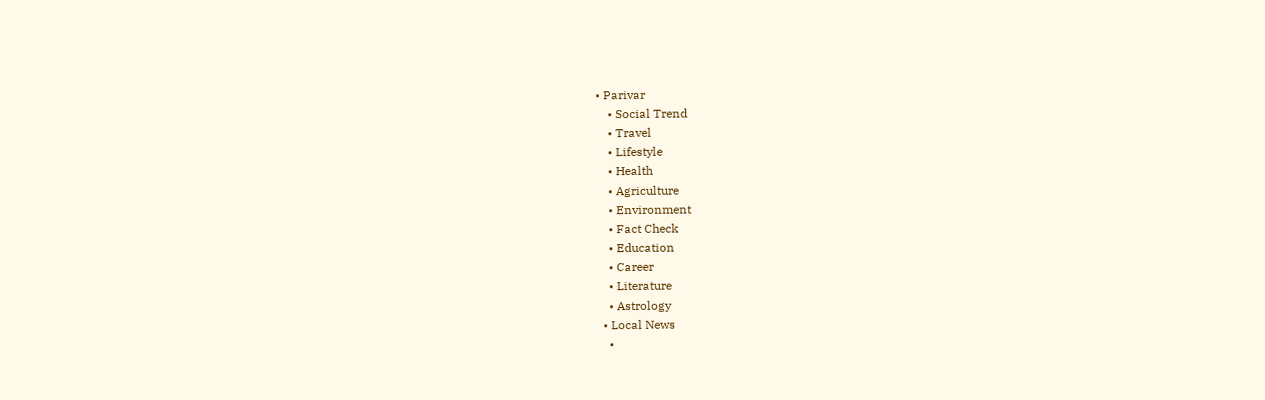• Parivar
    • Social Trend
    • Travel
    • Lifestyle
    • Health
    • Agriculture
    • Environment
    • Fact Check
    • Education
    • Career
    • Literature
    • Astrology
  • Local News
    •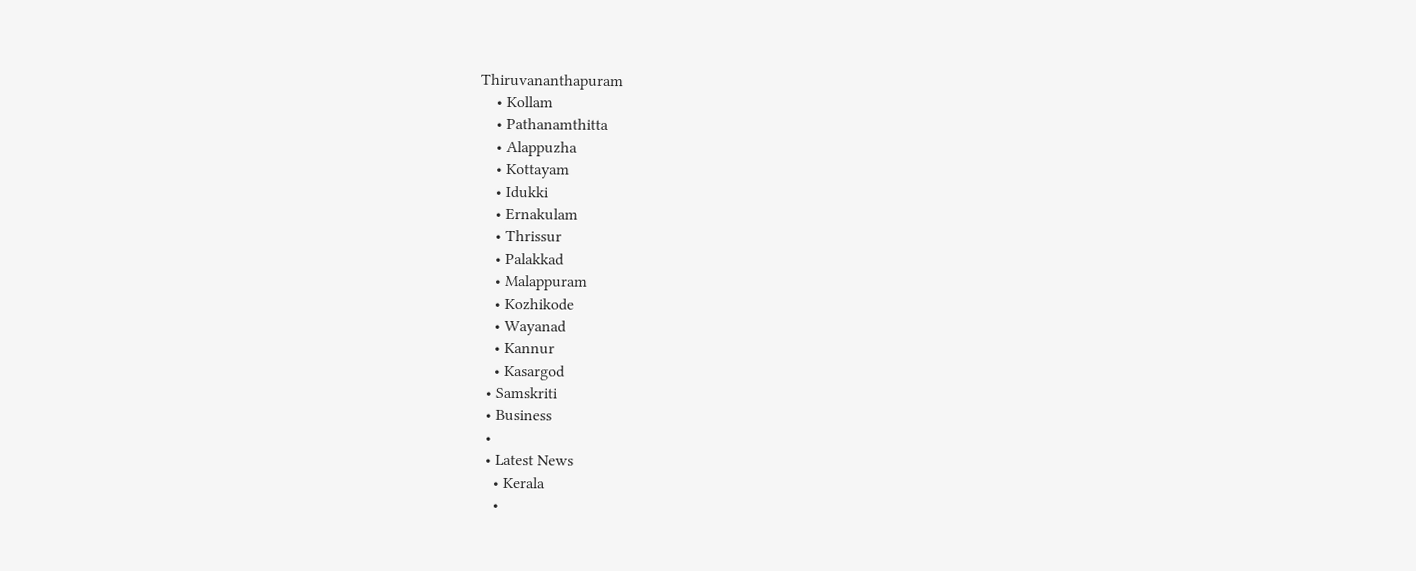Thiruvananthapuram
    • Kollam
    • Pathanamthitta
    • Alappuzha
    • Kottayam
    • Idukki
    • Ernakulam
    • Thrissur
    • Palakkad
    • Malappuram
    • Kozhikode
    • Wayanad
    • Kannur
    • Kasargod
  • Samskriti
  • Business
  •
  • Latest News
    • Kerala
    •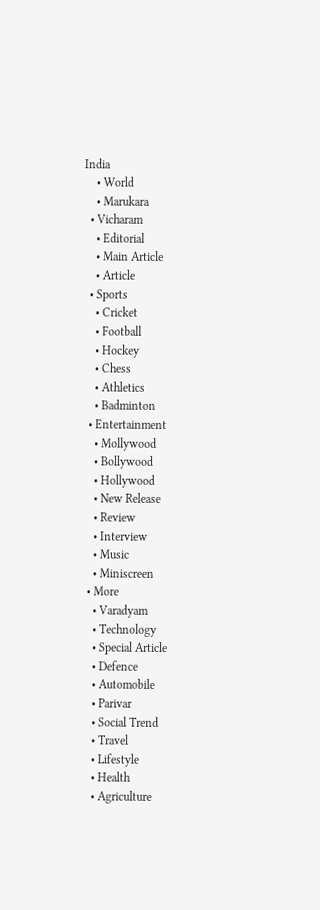India
    • World
    • Marukara
  • Vicharam
    • Editorial
    • Main Article
    • Article
  • Sports
    • Cricket
    • Football
    • Hockey
    • Chess
    • Athletics
    • Badminton
  • Entertainment
    • Mollywood
    • Bollywood
    • Hollywood
    • New Release
    • Review
    • Interview
    • Music
    • Miniscreen
  • More
    • Varadyam
    • Technology
    • Special Article
    • Defence
    • Automobile
    • Parivar
    • Social Trend
    • Travel
    • Lifestyle
    • Health
    • Agriculture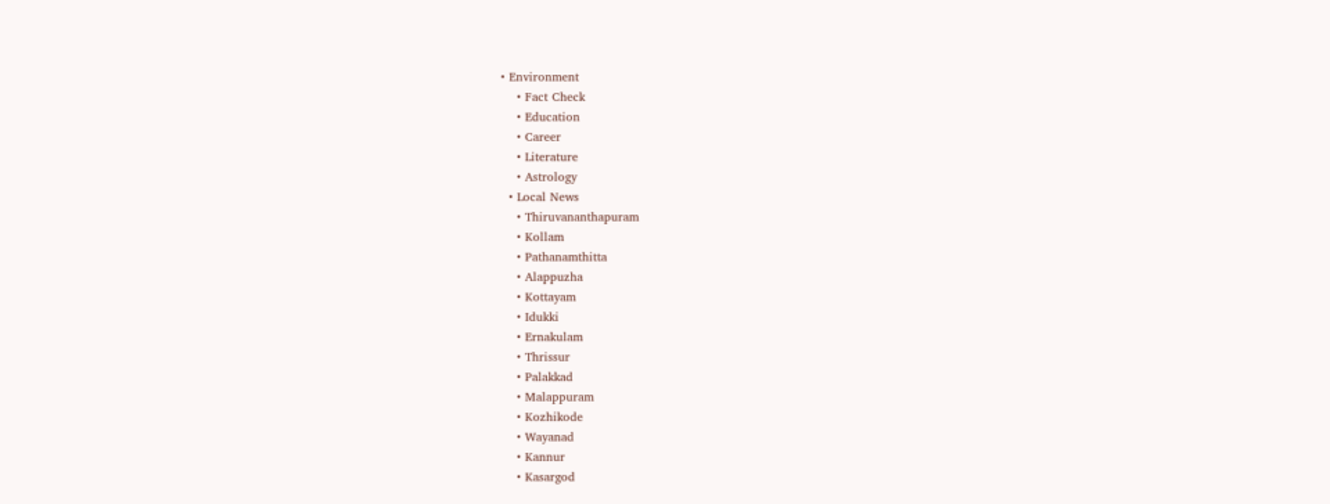• Environment
    • Fact Check
    • Education
    • Career
    • Literature
    • Astrology
  • Local News
    • Thiruvananthapuram
    • Kollam
    • Pathanamthitta
    • Alappuzha
    • Kottayam
    • Idukki
    • Ernakulam
    • Thrissur
    • Palakkad
    • Malappuram
    • Kozhikode
    • Wayanad
    • Kannur
    • Kasargod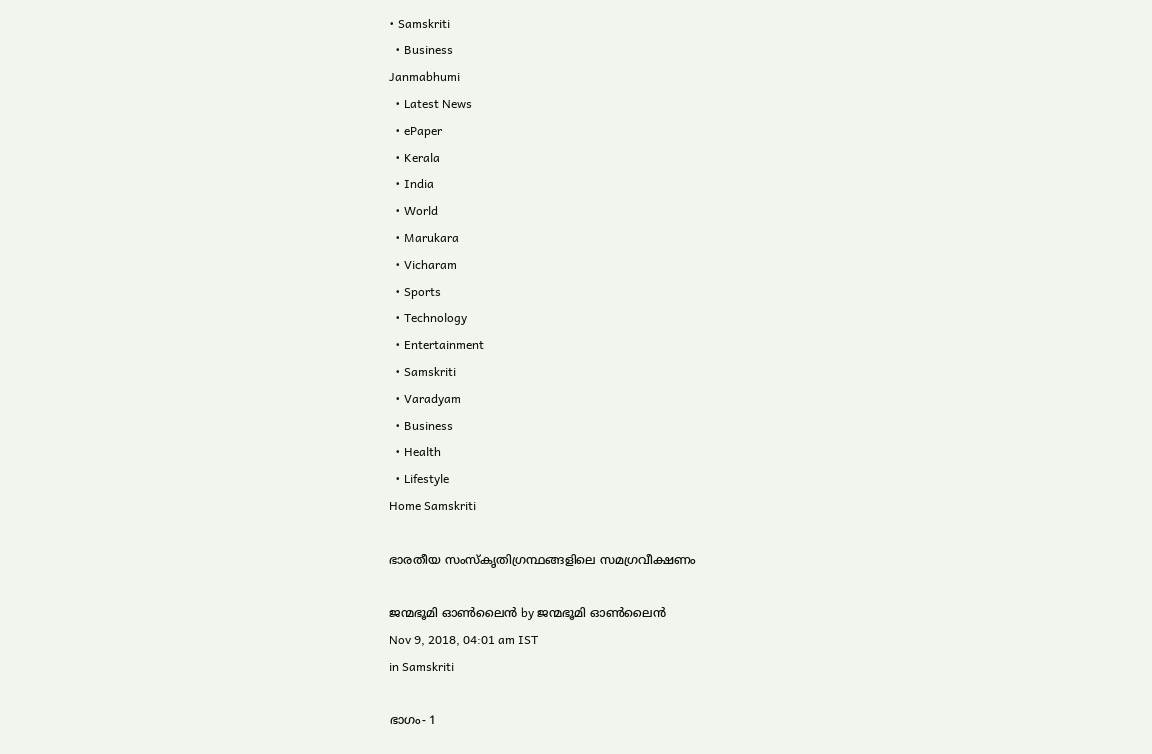• Samskriti
  • Business
Janmabhumi
  • Latest News
  • ePaper
  • Kerala
  • India
  • World
  • Marukara
  • Vicharam
  • Sports
  • Technology
  • Entertainment
  • Samskriti
  • Varadyam
  • Business
  • Health
  • Lifestyle
Home Samskriti

ഭാരതീയ സംസ്‌കൃതിഗ്രന്ഥങ്ങളിലെ സമഗ്രവീക്ഷണം

ജന്മഭൂമി ഓണ്‍ലൈന്‍ by ജന്മഭൂമി ഓണ്‍ലൈന്‍
Nov 9, 2018, 04:01 am IST
in Samskriti

ഭാഗം- 1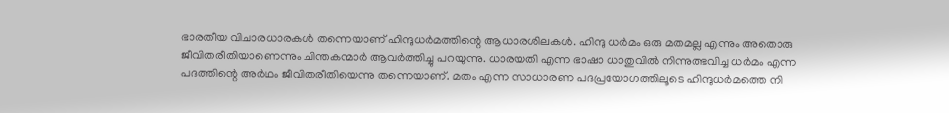ഭാരതീയ വിചാരധാരകള്‍ തന്നെയാണ് ഹിന്ദുധര്‍മത്തിന്റെ ആധാരശിലകള്‍. ഹിന്ദു ധര്‍മം ഒരു മതമല്ല എന്നും അതൊരു ജീവിതരീതിയാണെന്നും ചിന്തകന്മാര്‍ ആവര്‍ത്തിച്ചു പറയുന്നു. ധാരയതി എന്ന ഭാഷാ ധാതുവില്‍ നിന്നുത്ഭവിച്ച ധര്‍മം എന്ന പദത്തിന്റെ അര്‍ഥം ജീവിതരീതിയെന്നു തന്നെയാണ്. മതം എന്ന സാധാരണ പദപ്രയോഗത്തിലൂടെ ഹിന്ദുധര്‍മത്തെ നി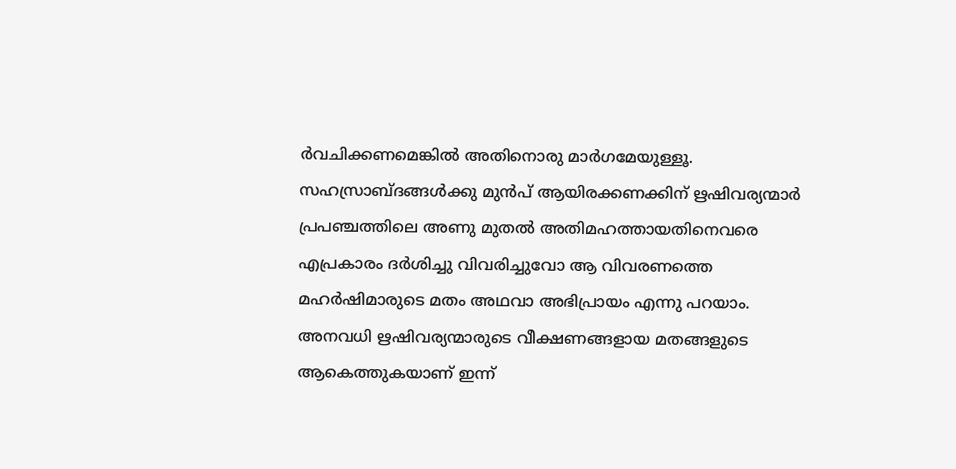ര്‍വചിക്കണമെങ്കില്‍ അതിനൊരു മാര്‍ഗമേയുള്ളൂ. സഹസ്രാബ്ദങ്ങള്‍ക്കു മുന്‍പ് ആയിരക്കണക്കിന് ഋഷിവര്യന്മാര്‍ പ്രപഞ്ചത്തിലെ അണു മുതല്‍ അതിമഹത്തായതിനെവരെ എപ്രകാരം ദര്‍ശിച്ചു വിവരിച്ചുവോ ആ വിവരണത്തെ മഹര്‍ഷിമാരുടെ മതം അഥവാ അഭിപ്രായം എന്നു പറയാം. അനവധി ഋഷിവര്യന്മാരുടെ വീക്ഷണങ്ങളായ മതങ്ങളുടെ ആകെത്തുകയാണ് ഇന്ന്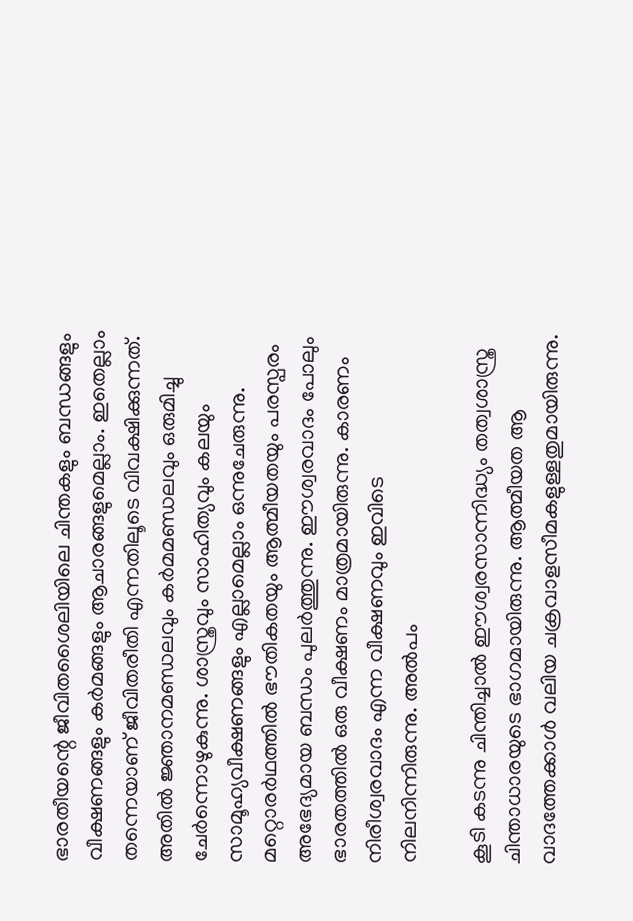ഭാരതീയന്റെ ജീവിതശൈലിയിലെ ചിന്തകളും ബന്ധങ്ങളും വീക്ഷണങ്ങളും കര്‍മങ്ങളും ആചാരങ്ങളുമെല്ലാം. ഇതെല്ലാം തന്നെയാണ് ജീവിതരീതി എന്നതിലൂടെ വിവക്ഷിക്കുന്നത്. അതില്‍ ജ്ഞാനമണ്ഡലവും കര്‍മമണ്ഡലവും ഒരുമിച്ചു ചേര്‍ന്നൊഴുകുന്നു. ശാസ്ത്രവും സാഹിത്യവും കലയും സാമൂഹ്യവീക്ഷണങ്ങളും എല്ലാമെല്ലാം ഒന്നുചേരുന്നു. മറ്റൊരര്‍ഥത്തില്‍ ഭൗതികതയും ആത്മീയതയും പരസ്പരം അഭേദ്യമായ ബന്ധം പുലര്‍ത്തുന്നു. ഈശ്വരവാദം പോലും ഭാരതത്തില്‍ ഒരു വീക്ഷണം മാത്രമായിരുന്നു. കാരണം നിരീശ്വരവാദം എന്ന വീക്ഷണവും ഇവിടെ നിലനിന്നിരുന്നു. അല്‍പം

കൂടി കടന്നു ചിന്തിച്ചാല്‍ ഈശ്വരസാന്നിദ്ധ്യം തത്വശാസ്ത്ര ചിന്താധാരയുടെ ഭാഗമായിരുന്നു. ആത്മീയത ആ വാദത്തേക്കാള്‍ വലിയ ചക്രവാളസീമകളുള്ളതുമായിരുന്നു.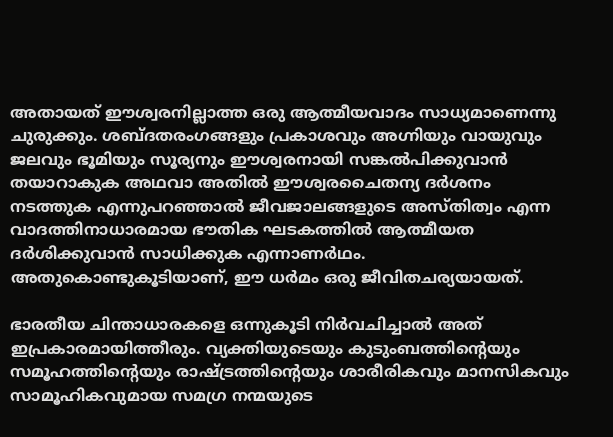അതായത് ഈശ്വരനില്ലാത്ത ഒരു ആത്മീയവാദം സാധ്യമാണെന്നു ചുരുക്കും. ശബ്ദതരംഗങ്ങളും പ്രകാശവും അഗ്നിയും വായുവും ജലവും ഭൂമിയും സൂര്യനും ഈശ്വരനായി സങ്കല്‍പിക്കുവാന്‍ തയാറാകുക അഥവാ അതില്‍ ഈശ്വരചൈതന്യ ദര്‍ശനം നടത്തുക എന്നുപറഞ്ഞാല്‍ ജീവജാലങ്ങളുടെ അസ്തിത്വം എന്ന വാദത്തിനാധാരമായ ഭൗതിക ഘടകത്തില്‍ ആത്മീയത ദര്‍ശിക്കുവാന്‍ സാധിക്കുക എന്നാണര്‍ഥം. അതുകൊണ്ടുകൂടിയാണ്, ഈ ധര്‍മം ഒരു ജീവിതചര്യയായത്.

ഭാരതീയ ചിന്താധാരകളെ ഒന്നുകൂടി നിര്‍വചിച്ചാല്‍ അത് ഇപ്രകാരമായിത്തീരും. വ്യക്തിയുടെയും കുടുംബത്തിന്റെയും സമൂഹത്തിന്റെയും രാഷ്‌ട്രത്തിന്റെയും ശാരീരികവും മാനസികവും സാമൂഹികവുമായ സമഗ്ര നന്മയുടെ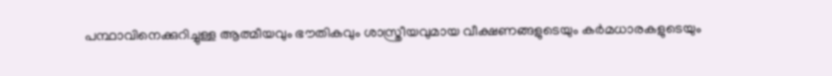പന്ഥാവിനെക്കുറിച്ചുള്ള ആത്മീയവും ഭൗതികവും ശാസ്ത്രീയവുമായ വീക്ഷണങ്ങളുടെയും കര്‍മധാരകളുടെയും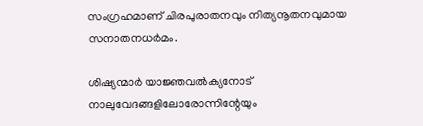സംഗ്രഹമാണ് ചിരപുരാതനവും നിത്യനൂതനവുമായ സനാതനധര്‍മം.

ശിഷ്യന്മാര്‍ യാജ്ഞവല്‍ക്യനോട് നാലുവേദങ്ങളിലോരോന്നിന്റേയും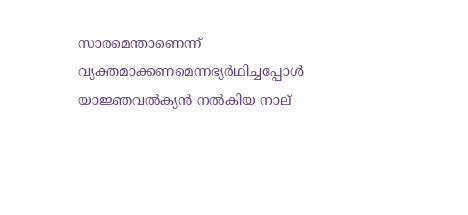സാരമെന്താണെന്ന് വ്യക്തമാക്കണമെന്നഭ്യര്‍ഥിച്ചപ്പോള്‍ യാജ്ഞവല്‍ക്യന്‍ നല്‍കിയ നാല്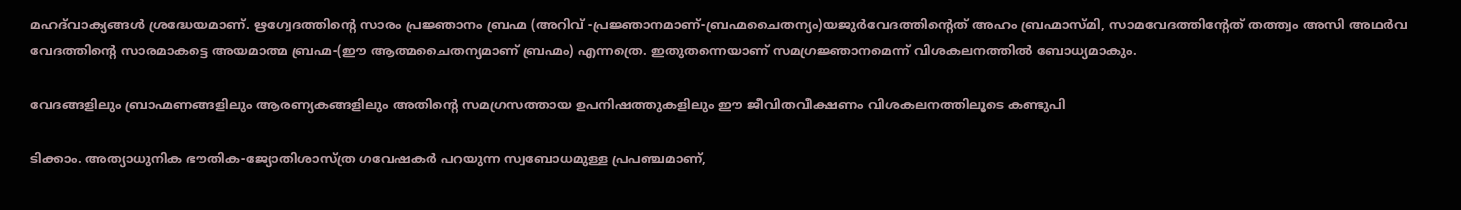മഹദ്‌വാക്യങ്ങള്‍ ശ്രദ്ധേയമാണ്. ഋഗ്വേദത്തിന്റെ സാരം പ്രജ്ഞാനം ബ്രഹ്മ (അറിവ് -പ്രജ്ഞാനമാണ്-ബ്രഹ്മചൈതന്യം)യജുര്‍വേദത്തിന്റെത് അഹം ബ്രഹ്മാസ്മി, സാമവേദത്തിന്റേത് തത്ത്വം അസി അഥര്‍വ വേദത്തിന്റെ സാരമാകട്ടെ അയമാത്മ ബ്രഹ്മ-(ഈ ആത്മചൈതന്യമാണ് ബ്രഹ്മം) എന്നത്രെ. ഇതുതന്നെയാണ് സമഗ്രജ്ഞാനമെന്ന് വിശകലനത്തില്‍ ബോധ്യമാകും.

വേദങ്ങളിലും ബ്രാഹ്മണങ്ങളിലും ആരണ്യകങ്ങളിലും അതിന്റെ സമഗ്രസത്തായ ഉപനിഷത്തുകളിലും ഈ ജീവിതവീക്ഷണം വിശകലനത്തിലൂടെ കണ്ടുപി

ടിക്കാം. അത്യാധുനിക ഭൗതിക-ജ്യോതിശാസ്ത്ര ഗവേഷകര്‍ പറയുന്ന സ്വബോധമുള്ള പ്രപഞ്ചമാണ്,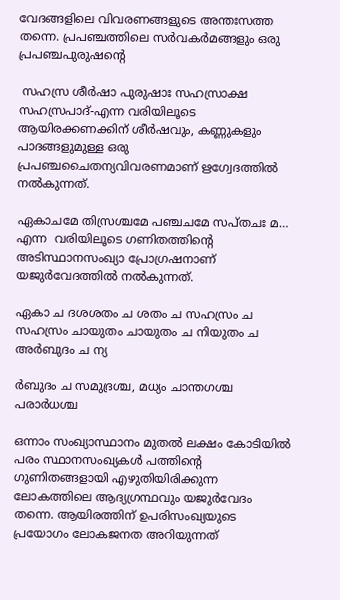വേദങ്ങളിലെ വിവരണങ്ങളുടെ അന്തഃസത്ത തന്നെ. പ്രപഞ്ചത്തിലെ സര്‍വകര്‍മങ്ങളും ഒരു പ്രപഞ്ചപുരുഷന്റെ

 സഹസ്ര ശീര്‍ഷാ പുരുഷാഃ സഹസ്രാക്ഷ സഹസ്രപാദ്-എന്ന വരിയിലൂടെ ആയിരക്കണക്കിന് ശീര്‍ഷവും, കണ്ണുകളും പാദങ്ങളുമുള്ള ഒരു പ്രപഞ്ചചൈതന്യവിവരണമാണ് ഋഗ്വേദത്തില്‍ നല്‍കുന്നത്.

ഏകാചമേ തിസ്രശ്ചമേ പഞ്ചചമേ സപ്തചഃ മ… എന്ന  വരിയിലൂടെ ഗണിതത്തിന്റെ അടിസ്ഥാനസംഖ്യാ പ്രോഗ്രഷനാണ് യജുര്‍വേദത്തില്‍ നല്‍കുന്നത്.

ഏകാ ച ദശശതം ച ശതം ച സഹസ്രം ച സഹസ്രം ചായുതം ചായുതം ച നിയുതം ച അര്‍ബുദം ച ന്യ

ര്‍ബുദം ച സമുദ്രശ്ച, മധ്യം ചാന്തഗശ്ച പരാര്‍ധശ്ച

ഒന്നാം സംഖ്യാസ്ഥാനം മുതല്‍ ലക്ഷം കോടിയില്‍ പരം സ്ഥാനസംഖ്യകള്‍ പത്തിന്റെ ഗുണിതങ്ങളായി എഴുതിയിരിക്കുന്ന ലോകത്തിലെ ആദ്യഗ്രന്ഥവും യജുര്‍വേദം തന്നെ. ആയിരത്തിന് ഉപരിസംഖ്യയുടെ പ്രയോഗം ലോകജനത അറിയുന്നത്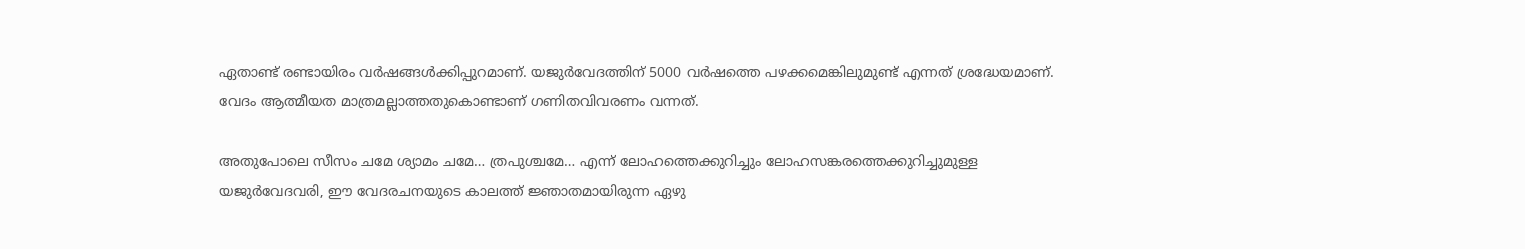ഏതാണ്ട് രണ്ടായിരം വര്‍ഷങ്ങള്‍ക്കിപ്പുറമാണ്. യജുര്‍വേദത്തിന് 5000 വര്‍ഷത്തെ പഴക്കമെങ്കിലുമുണ്ട് എന്നത് ശ്രദ്ധേയമാണ്. വേദം ആത്മീയത മാത്രമല്ലാത്തതുകൊണ്ടാണ് ഗണിതവിവരണം വന്നത്.

അതുപോലെ സീസം ചമേ ശ്യാമം ചമേ… ത്രപുശ്ചമേ… എന്ന് ലോഹത്തെക്കുറിച്ചും ലോഹസങ്കരത്തെക്കുറിച്ചുമുള്ള യജുര്‍വേദവരി, ഈ വേദരചനയുടെ കാലത്ത് ജ്ഞാതമായിരുന്ന ഏഴു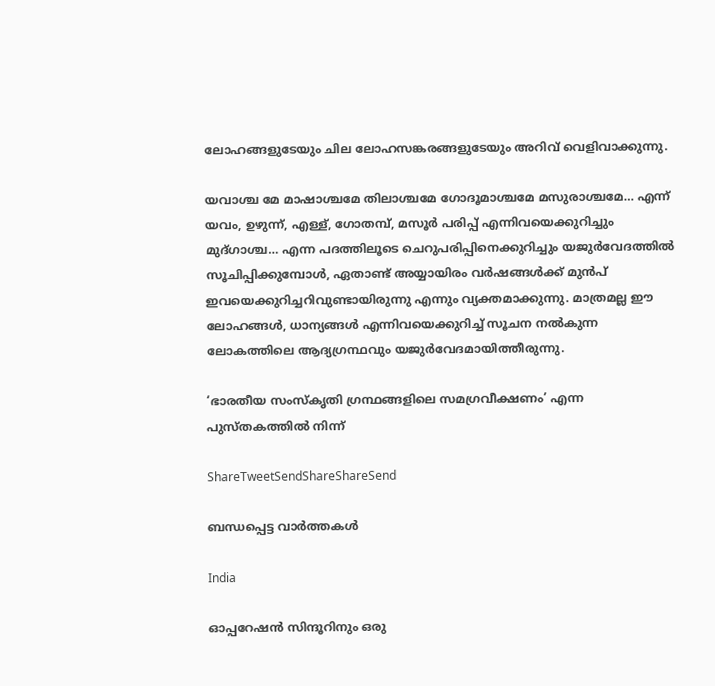ലോഹങ്ങളുടേയും ചില ലോഹസങ്കരങ്ങളുടേയും അറിവ് വെളിവാക്കുന്നു.

യവാശ്ച മേ മാഷാശ്ചമേ തിലാശ്ചമേ ഗോദൂമാശ്ചമേ മസുരാശ്ചമേ… എന്ന് യവം, ഉഴുന്ന്, എള്ള്, ഗോതമ്പ്, മസൂര്‍ പരിപ്പ് എന്നിവയെക്കുറിച്ചും മുദ്ഗാശ്ച… എന്ന പദത്തിലൂടെ ചെറുപരിപ്പിനെക്കുറിച്ചും യജുര്‍വേദത്തില്‍ സൂചിപ്പിക്കുമ്പോള്‍, ഏതാണ്ട് അയ്യായിരം വര്‍ഷങ്ങള്‍ക്ക് മുന്‍പ് ഇവയെക്കുറിച്ചറിവുണ്ടായിരുന്നു എന്നും വ്യക്തമാക്കുന്നു. മാത്രമല്ല ഈ ലോഹങ്ങള്‍, ധാന്യങ്ങള്‍ എന്നിവയെക്കുറിച്ച് സൂചന നല്‍കുന്ന ലോകത്തിലെ ആദ്യഗ്രന്ഥവും യജുര്‍വേദമായിത്തീരുന്നു.

‘ഭാരതീയ സംസ്‌കൃതി ഗ്രന്ഥങ്ങളിലെ സമഗ്രവീക്ഷണം’ എന്ന പുസ്തകത്തില്‍ നിന്ന്

ShareTweetSendShareShareSend

ബന്ധപ്പെട്ട വാര്‍ത്തകള്‍

India

ഓപ്പറേഷന്‍ സിന്ദൂറിനും ഒരു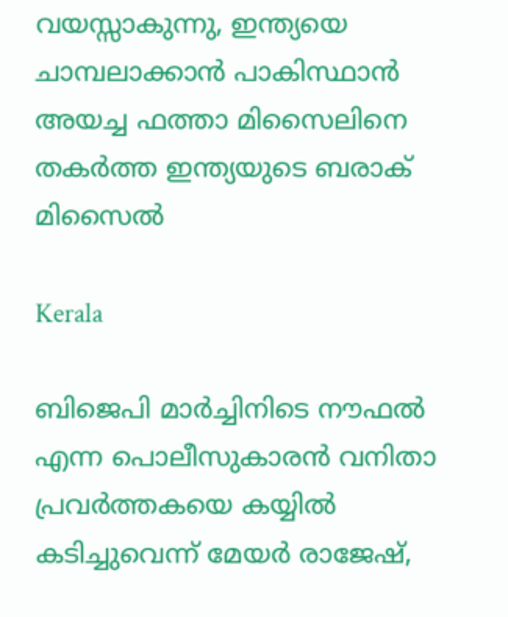വയസ്സാകുന്നു, ഇന്ത്യയെ ചാമ്പലാക്കാന്‍ പാകിസ്ഥാന്‍ അയച്ച ഫത്താ മിസൈലിനെ തകര്‍ത്ത ഇന്ത്യയുടെ ബരാക് മിസൈല്‍

Kerala

ബിജെപി മാര്‍ച്ചിനിടെ നൗഫല്‍ എന്ന പൊലീസുകാരന്‍ വനിതാ പ്രവര്‍ത്തകയെ കയ്യില്‍ കടിച്ചുവെന്ന് മേയര്‍ രാജേഷ്,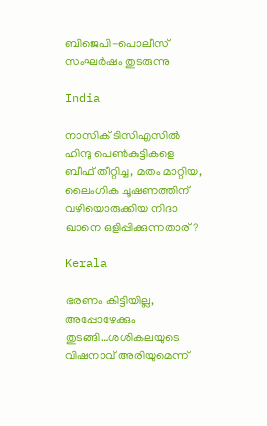ബിജെപി-പൊലീസ് സംഘര്‍ഷം തുടരുന്നു

India

നാസിക് ടിസിഎസില്‍ ഹിന്ദു പെണ്‍കുട്ടികളെ ബീഫ് തീറ്റിച്ച, മതം മാറ്റിയ, ലൈംഗിക ചൂഷണത്തിന് വഴിയൊരുക്കിയ നിദാ ഖാനെ ഒളിപ്പിക്കുന്നതാര്?

Kerala

ഭരണം കിട്ടിയില്ല, അപ്പോഴേക്കും തുടങ്ങി…ശശികലയുടെ വിഷനാവ് അരിയുമെന്ന്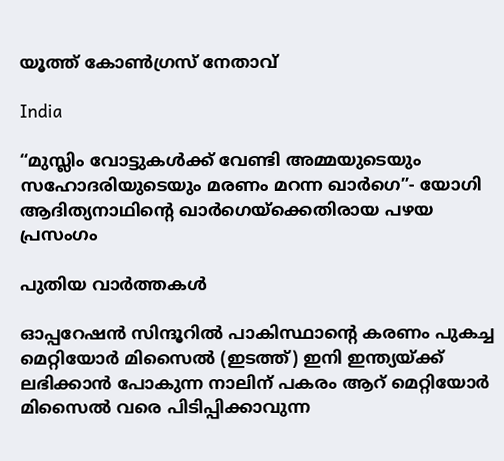യൂത്ത് കോണ്‍ഗ്രസ് നേതാവ്

India

“മുസ്ലിം വോട്ടുകള്‍ക്ക് വേണ്ടി അമ്മയുടെയും സഹോദരിയുടെയും മരണം മറന്ന ഖാര്‍ഗെ”- യോഗി ആദിത്യനാഥിന്റെ ഖാര്‍ഗെയ്‌ക്കെതിരായ പഴയ പ്രസംഗം

പുതിയ വാര്‍ത്തകള്‍

ഓപ്പറേഷന്‍ സിന്ദൂറില്‍ പാകിസ്ഥാന്‍റെ കരണം പുകച്ച മെറ്റിയോര്‍ മിസൈല്‍ (ഇടത്ത്) ഇനി ഇന്ത്യയ്ക്ക് ലഭിക്കാന്‍ പോകുന്ന നാലിന് പകരം ആറ് മെറ്റിയോര്‍ മിസൈല്‍ വരെ പിടിപ്പിക്കാവുന്ന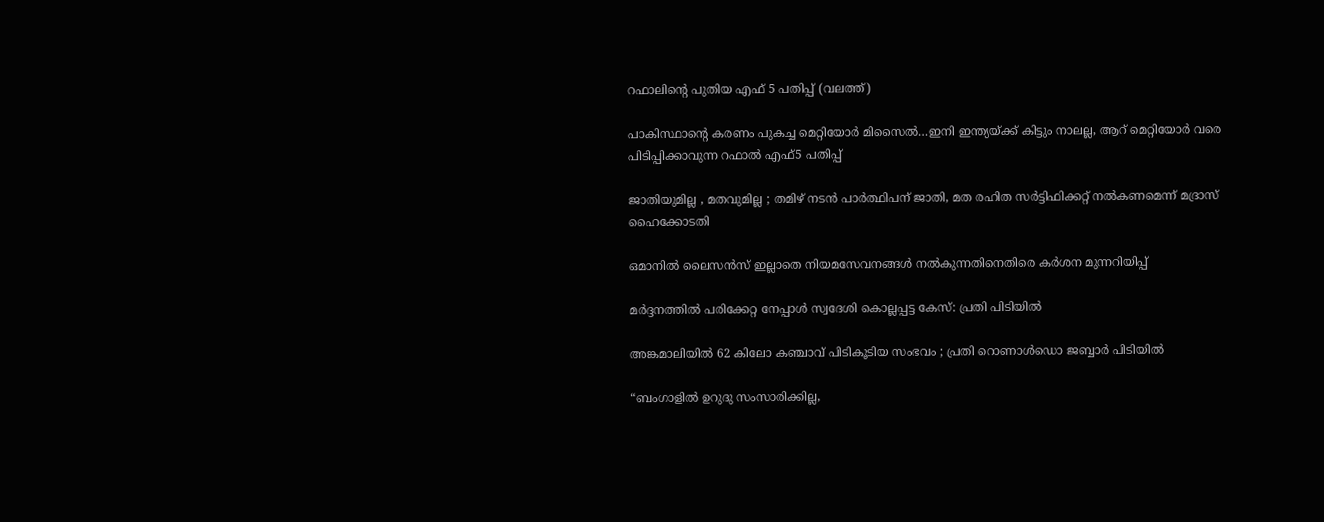റഫാലിന്‍റെ പുതിയ എഫ് 5 പതിപ്പ് (വലത്ത്)

പാകിസ്ഥാന്റെ കരണം പുകച്ച മെറ്റിയോര്‍ മിസൈല്‍…ഇനി ഇന്ത്യയ്‌ക്ക് കിട്ടും നാലല്ല, ആറ് മെറ്റിയോര്‍ വരെ പിടിപ്പിക്കാവുന്ന റഫാല്‍ എഫ്5 പതിപ്പ്

ജാതിയുമില്ല , മതവുമില്ല ; തമിഴ് നടൻ പാർത്ഥിപന് ജാതി, മത രഹിത സർട്ടിഫിക്കറ്റ് നൽകണമെന്ന് മദ്രാസ് ഹൈക്കോടതി

ഒമാനിൽ ലൈസൻസ് ഇല്ലാതെ നിയമസേവനങ്ങൾ നൽകുന്നതിനെതിരെ കർശന മുന്നറിയിപ്പ്

മർദ്ദനത്തിൽ പരിക്കേറ്റ നേപ്പാൾ സ്വദേശി കൊല്ലപ്പട്ട കേസ്: പ്രതി പിടിയിൽ

അങ്കമാലിയിൽ 62 കിലോ കഞ്ചാവ് പിടികൂടിയ സംഭവം ; പ്രതി റൊണാൾഡൊ ജബ്ബാർ പിടിയിൽ

“ബംഗാളിൽ ഉറുദു സംസാരിക്കില്ല,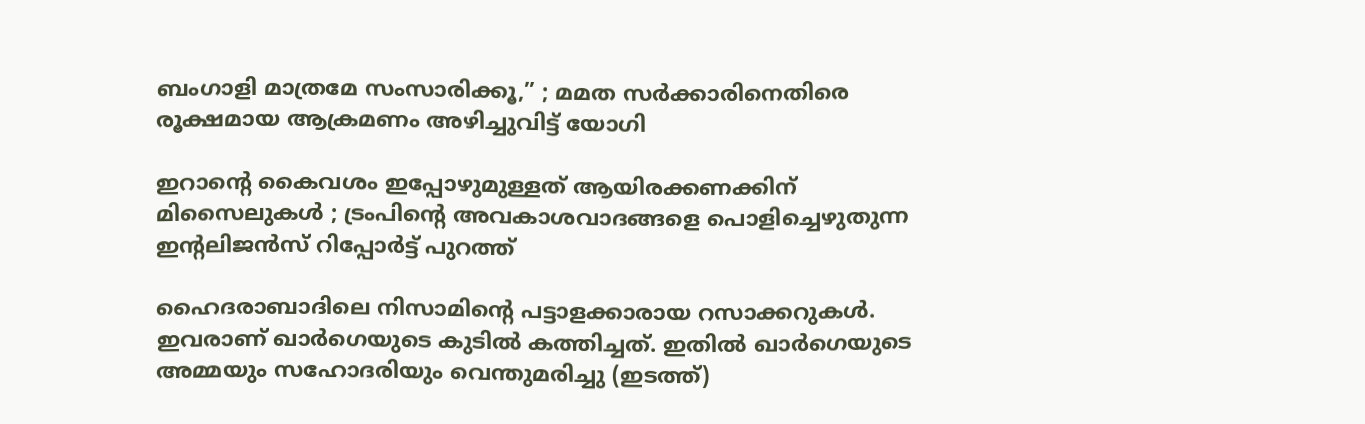ബംഗാളി മാത്രമേ സംസാരിക്കൂ,” ; മമത സർക്കാരിനെതിരെ  രൂക്ഷമായ ആക്രമണം അഴിച്ചുവിട്ട് യോഗി

ഇറാന്റെ കൈവശം ഇപ്പോഴുമുള്ളത് ആയിരക്കണക്കിന് മിസൈലുകൾ ; ട്രംപിന്റെ അവകാശവാദങ്ങളെ പൊളിച്ചെഴുതുന്ന ഇന്റലിജൻസ് റിപ്പോർട്ട് പുറത്ത്

ഹൈദരാബാദിലെ നിസാമിന്‍റെ പട്ടാളക്കാരായ റസാക്കറുകള്‍. ഇവരാണ് ഖാര്‍ഗെയുടെ കുടില്‍ കത്തിച്ചത്. ഇതില്‍ ഖാര്‍ഗെയുടെ അമ്മയും സഹോദരിയും വെന്തുമരിച്ചു (ഇടത്ത്)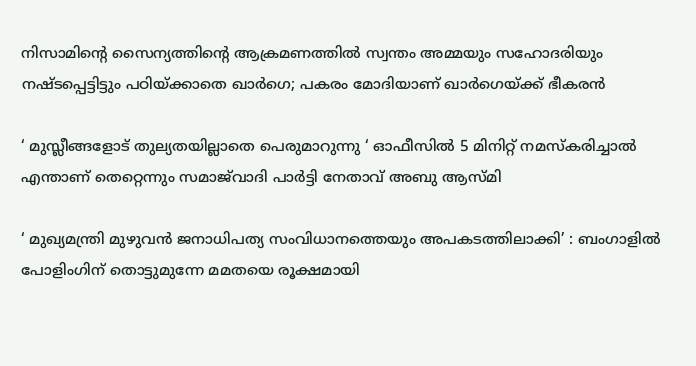നിസാമിന്റെ സൈന്യത്തിന്റെ ആക്രമണത്തില്‍ സ്വന്തം അമ്മയും സഹോദരിയും നഷ്ടപ്പെട്ടിട്ടും പഠിയ്‌ക്കാതെ ഖാര്‍ഗെ; പകരം മോദിയാണ് ഖാര്‍ഗെയ്‌ക്ക് ഭീകരന്‍

‘ മുസ്ലീങ്ങളോട് തുല്യതയില്ലാതെ പെരുമാറുന്നു ‘ ഓഫീസിൽ 5 മിനിറ്റ് നമസ്‌കരിച്ചാൽ എന്താണ് തെറ്റെന്നും സമാജ്‌വാദി പാർട്ടി നേതാവ് അബു ആസ്മി

‘ മുഖ്യമന്ത്രി മുഴുവൻ ജനാധിപത്യ സംവിധാനത്തെയും അപകടത്തിലാക്കി’ : ബംഗാളിൽ പോളിംഗിന് തൊട്ടുമുന്നേ മമതയെ രൂക്ഷമായി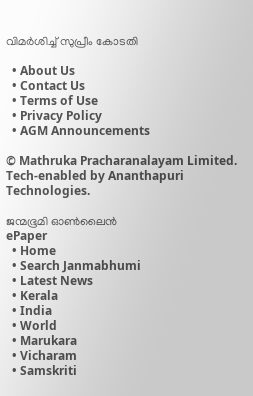വിമർശിച്ച് സുപ്രീം കോടതി

  • About Us
  • Contact Us
  • Terms of Use
  • Privacy Policy
  • AGM Announcements

© Mathruka Pracharanalayam Limited.
Tech-enabled by Ananthapuri Technologies.

ജന്മഭൂമി ഓണ്‍ലൈന്‍
ePaper
  • Home
  • Search Janmabhumi
  • Latest News
  • Kerala
  • India
  • World
  • Marukara
  • Vicharam
  • Samskriti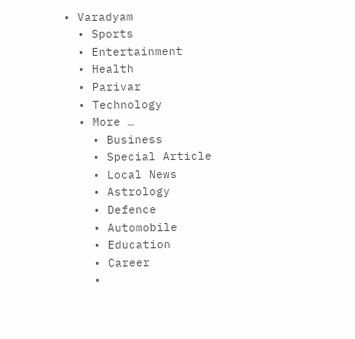• Varadyam
  • Sports
  • Entertainment
  • Health
  • Parivar
  • Technology
  • More …
    • Business
    • Special Article
    • Local News
    • Astrology
    • Defence
    • Automobile
    • Education
    • Career
    •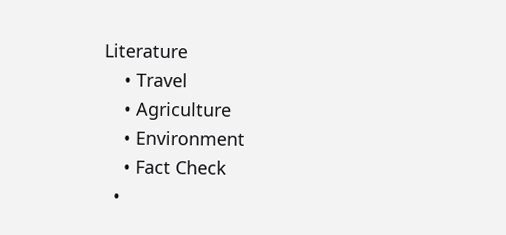Literature
    • Travel
    • Agriculture
    • Environment
    • Fact Check
  •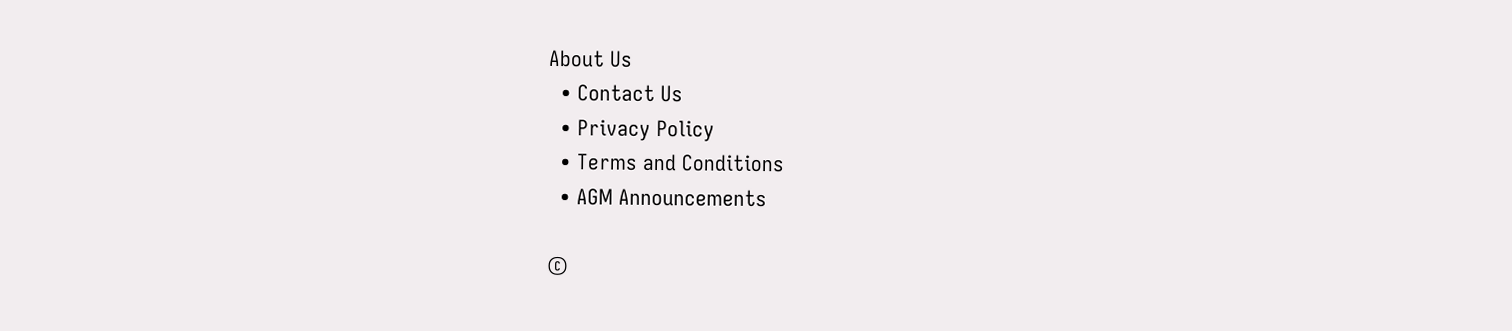About Us
  • Contact Us
  • Privacy Policy
  • Terms and Conditions
  • AGM Announcements

©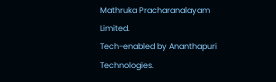Mathruka Pracharanalayam Limited.
Tech-enabled by Ananthapuri Technologies.